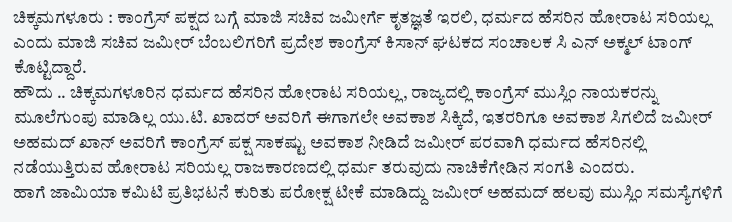ಚಿಕ್ಕಮಗಳೂರು : ಕಾಂಗ್ರೆಸ್ ಪಕ್ಷದ ಬಗ್ಗೆ ಮಾಜಿ ಸಚಿವ ಜಮೀರ್ಗೆ ಕೃತಜ್ಞತೆ ಇರಲಿ, ಧರ್ಮದ ಹೆಸರಿನ ಹೋರಾಟ ಸರಿಯಲ್ಲ ಎಂದು ಮಾಜಿ ಸಚಿವ ಜಮೀರ್ ಬೆಂಬಲಿಗರಿಗೆ ಪ್ರದೇಶ ಕಾಂಗ್ರೆಸ್ ಕಿಸಾನ್ ಘಟಕದ ಸಂಚಾಲಕ ಸಿ ಎನ್ ಅಕ್ಮಲ್ ಟಾಂಗ್ ಕೊಟ್ಟಿದ್ದಾರೆ.
ಹೌದು .. ಚಿಕ್ಕಮಗಳೂರಿನ ಧರ್ಮದ ಹೆಸರಿನ ಹೋರಾಟ ಸರಿಯಲ್ಲ, ರಾಜ್ಯದಲ್ಲಿ ಕಾಂಗ್ರೆಸ್ ಮುಸ್ಲಿಂ ನಾಯಕರನ್ನು ಮೂಲೆಗುಂಪು ಮಾಡಿಲ್ಲ ಯು.ಟಿ. ಖಾದರ್ ಅವರಿಗೆ ಈಗಾಗಲೇ ಅವಕಾಶ ಸಿಕ್ಕಿದೆ, ಇತರರಿಗೂ ಅವಕಾಶ ಸಿಗಲಿದೆ ಜಮೀರ್ ಅಹಮದ್ ಖಾನ್ ಅವರಿಗೆ ಕಾಂಗ್ರೆಸ್ ಪಕ್ಷ ಸಾಕಷ್ಟು ಅವಕಾಶ ನೀಡಿದೆ ಜಮೀರ್ ಪರವಾಗಿ ಧರ್ಮದ ಹೆಸರಿನಲ್ಲಿ ನಡೆಯುತ್ತಿರುವ ಹೋರಾಟ ಸರಿಯಲ್ಲ ರಾಜಕಾರಣದಲ್ಲಿ ಧರ್ಮ ತರುವುದು ನಾಚಿಕೆಗೇಡಿನ ಸಂಗತಿ ಎಂದರು.
ಹಾಗೆ ಜಾಮಿಯಾ ಕಮಿಟಿ ಪ್ರತಿಭಟನೆ ಕುರಿತು ಪರೋಕ್ಷ ಟೀಕೆ ಮಾಡಿದ್ದು ಜಮೀರ್ ಅಹಮದ್ ಹಲವು ಮುಸ್ಲಿಂ ಸಮಸ್ಯೆಗಳಿಗೆ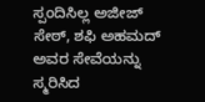ಸ್ಪಂದಿಸಿಲ್ಲ ಅಜೀಜ್ ಸೇಠ್, ಶಫಿ ಅಹಮದ್ ಅವರ ಸೇವೆಯನ್ನು ಸ್ಮರಿಸಿದ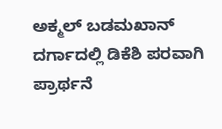ಅಕ್ಮಲ್ ಬಡಮಖಾನ್ ದರ್ಗಾದಲ್ಲಿ ಡಿಕೆಶಿ ಪರವಾಗಿ ಪ್ರಾರ್ಥನೆ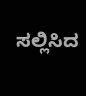ಸಲ್ಲಿಸಿದ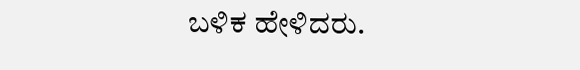ಬಳಿಕ ಹೇಳಿದರು.